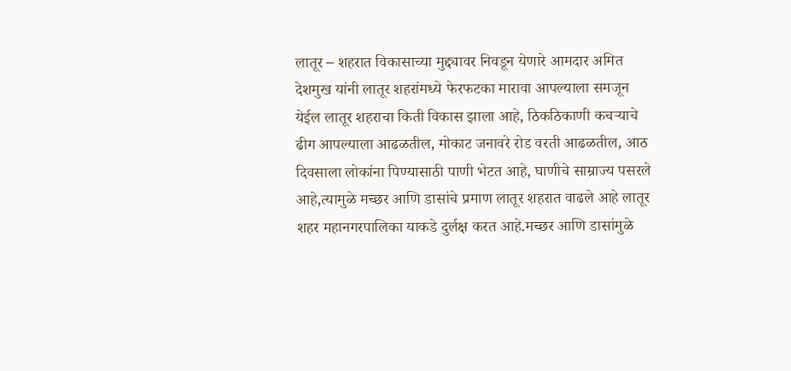लातूर – शहरात विकासाच्या मुद्द्यावर निवडून येणारे आमदार अमित देशमुख यांनी लातूर शहरांमध्ये फेरफटका मारावा आपल्याला समजून येईल लातूर शहराचा किती विकास झाला आहे, ठिकठिकाणी कचऱ्याचे ढीग आपल्याला आढळतील, मोकाट जनावरे रोड वरती आढळतील, आठ दिवसाला लोकांना पिण्यासाठी पाणी भेटत आहे, घाणीचे साम्राज्य पसरले आहे,त्यामुळे मच्छर आणि डासांचे प्रमाण लातूर शहरात वाढले आहे लातूर शहर महानगरपालिका याकडे दुर्लक्ष करत आहे.मच्छर आणि डासांमुळे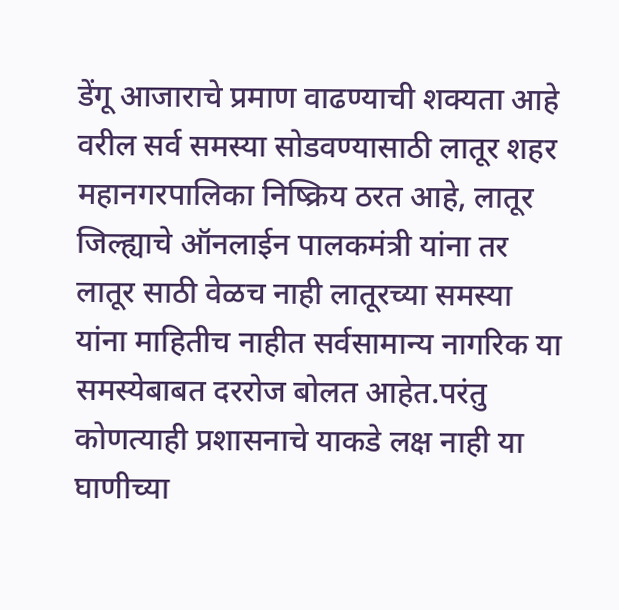डेंगू आजाराचे प्रमाण वाढण्याची शक्यता आहे वरील सर्व समस्या सोडवण्यासाठी लातूर शहर महानगरपालिका निष्क्रिय ठरत आहे, लातूर जिल्ह्याचे ऑनलाईन पालकमंत्री यांना तर लातूर साठी वेळच नाही लातूरच्या समस्या यांना माहितीच नाहीत सर्वसामान्य नागरिक या समस्येबाबत दररोज बोलत आहेत.परंतु कोणत्याही प्रशासनाचे याकडे लक्ष नाही या घाणीच्या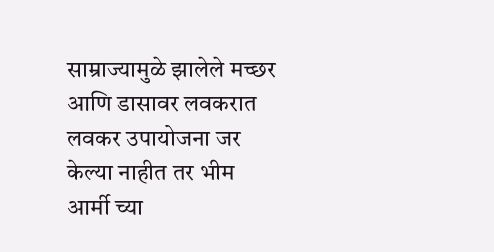साम्राज्यामुळे झालेले मच्छर आणि डासावर लवकरात लवकर उपायोजना जर केल्या नाहीत तर भीम आर्मी च्या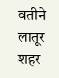वतीने लातूर शहर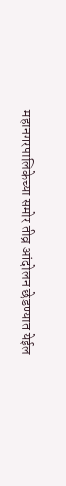महानगरपालिकेच्या समोर तीव्र आंदोलन छेडण्यात येईल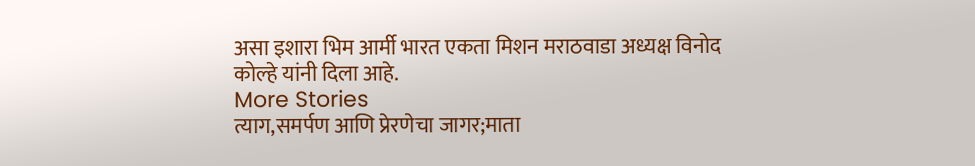असा इशारा भिम आर्मी भारत एकता मिशन मराठवाडा अध्यक्ष विनोद कोल्हे यांनी दिला आहे.
More Stories
त्याग,समर्पण आणि प्रेरणेचा जागर;माता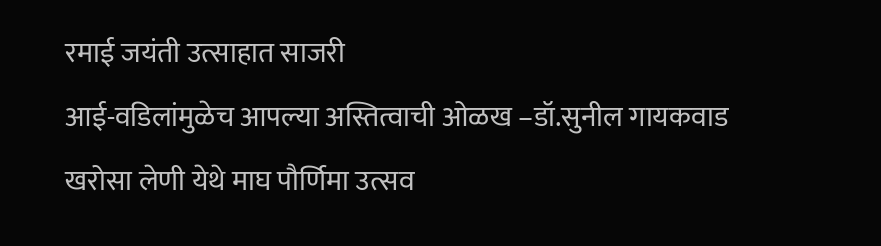रमाई जयंती उत्साहात साजरी
आई-वडिलांमुळेच आपल्या अस्तित्वाची ओळख –डॉ.सुनील गायकवाड
खरोसा लेणी येथे माघ पौर्णिमा उत्सव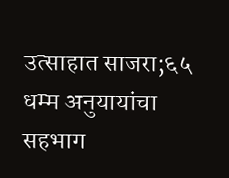उत्साहात साजरा;६५ धम्म अनुयायांचा सहभाग